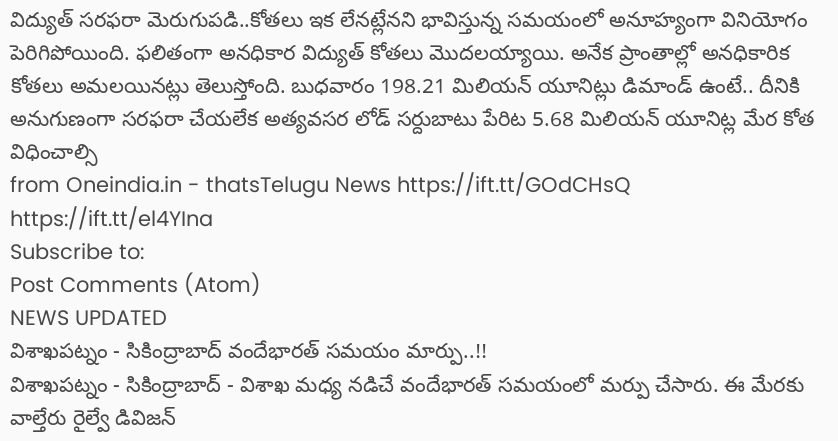విద్యుత్ సరఫరా మెరుగుపడి..కోతలు ఇక లేనట్లేనని భావిస్తున్న సమయంలో అనూహ్యంగా వినియోగం పెరిగిపోయింది. ఫలితంగా అనధికార విద్యుత్ కోతలు మొదలయ్యాయి. అనేక ప్రాంతాల్లో అనధికారిక కోతలు అమలయినట్లు తెలుస్తోంది. బుధవారం 198.21 మిలియన్ యూనిట్లు డిమాండ్ ఉంటే.. దీనికి అనుగుణంగా సరఫరా చేయలేక అత్యవసర లోడ్ సర్దుబాటు పేరిట 5.68 మిలియన్ యూనిట్ల మేర కోత విధించాల్సి
from Oneindia.in - thatsTelugu News https://ift.tt/GOdCHsQ
https://ift.tt/el4YIna
Subscribe to:
Post Comments (Atom)
NEWS UPDATED
విశాఖపట్నం - సికింద్రాబాద్ వందేభారత్ సమయం మార్పు..!!
విశాఖపట్నం - సికింద్రాబాద్ - విశాఖ మధ్య నడిచే వందేభారత్ సమయంలో మర్పు చేసారు. ఈ మేరకు వాల్తేరు రైల్వే డివిజన్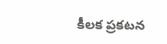కీలక ప్రకటన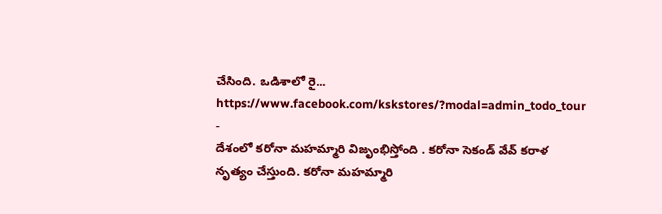చేసింది. ఒడిశాలో రై...
https://www.facebook.com/kskstores/?modal=admin_todo_tour
-
దేశంలో కరోనా మహమ్మారి విజృంభిస్తోంది . కరోనా సెకండ్ వేవ్ కరాళ నృత్యం చేస్తుంది. కరోనా మహమ్మారి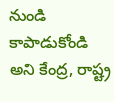నుండి కాపాడుకోండి అని కేంద్ర, రాష్ట్ర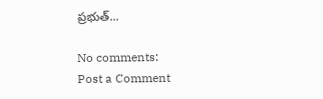ప్రభుత్...

No comments:
Post a Comment